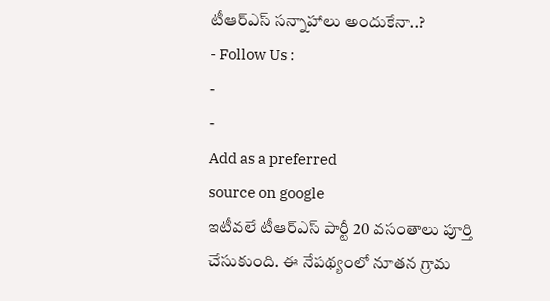టీఆర్ఎస్ సన్నాహాలు అందుకేనా..?
- Follow Us :
-
-
Add as a preferred
source on google
ఇటీవలే టీఆర్ఎస్ పార్టీ 20 వసంతాలు పూర్తి చేసుకుంది. ఈ నేపథ్యంలో నూతన గ్రామ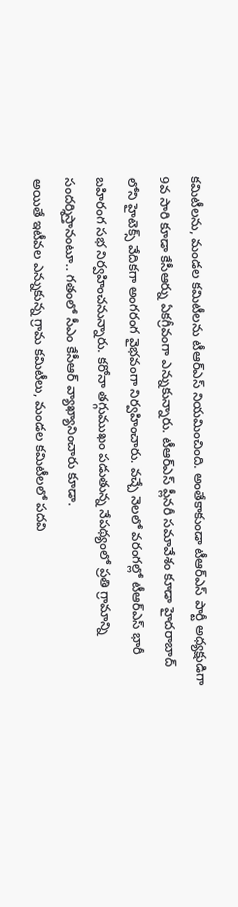కమిటీలను, మండల కమిటీలను టీఆర్ఎస్ నియమించింది. అంతేకాకుండా టీఆర్ఎస్ పార్టీ అధ్యక్షుడిగా 9వ సారి కూడా కేసీఆర్ను ఏకగ్రీవంగా ఎన్నుకున్నారు. టీఆర్ఎస్ ప్లీనరీ సమావేశం కూడా హైదరాబాద్ లోని హైటెక్స్ వేదికగా అంగరంగ వైభవంగా నిర్వహించారు. వచ్చే నెలలో వరంగల్లో టీఆర్ఎస్ భారీ బహిరంగ సభ నిర్వహించనున్నారు. కరోనా తగ్గుముఖం పడుతున్న నేపథ్యంలో ప్రతి గ్రామాన్ని సందర్శిస్తానంటూ.. గతంలో సీఎం కేసీఆర్ వ్యాఖ్యానించారు కూడా.
అయితే ఇటీవల ఎన్నుకున్న గ్రామ కమిటీలు, మండల కమిటీలలో పదవి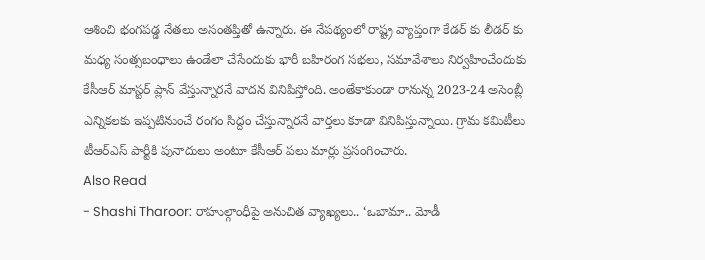ఆశించి భంగపడ్డ నేతలు అసంతప్తితో ఉన్నారు. ఈ నేపథ్యంలో రాష్ట్ర వ్యాప్తంగా కేడర్ కు లీడర్ కు మధ్య సంత్సబంధాలు ఉండేలా చేసేందుకు భారీ బహిరంగ సభలు, సమావేశాలు నిర్వహించేందుకు కేసీఆర్ మాస్టర్ ప్లాన్ వేస్తున్నారనే వాదన వినిపిస్తోంది. అంతేకాకుండా రానున్న 2023-24 అసెంబ్లీ ఎన్నికలకు ఇప్పటినుంచే రంగం సిద్దం చేస్తున్నారనే వార్తలు కూడా వినిపిస్తున్నాయి. గ్రామ కమిటీలు టీఆర్ఎస్ పార్టీకి పునాదులు అంటూ కేసీఆర్ పలు మార్లు ప్రసంగించారు.
Also Read
- Shashi Tharoor: రాహుల్గాంధీపై అనుచిత వ్యాఖ్యలు.. ‘ఒబామా.. మోడీ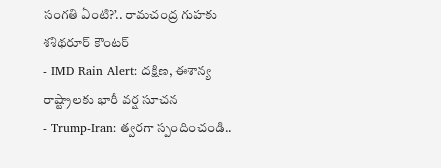సంగతి ఏంటి?’.. రామచంద్ర గుహకు శశిథరూర్ కౌంటర్
- IMD Rain Alert: దక్షిణ, ఈశాన్య రాష్ట్రాలకు భారీ వర్ష సూచన
- Trump-Iran: త్వరగా స్పందించండి..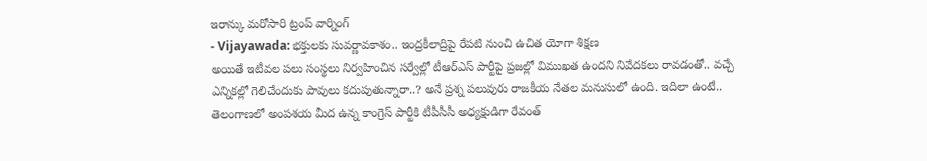ఇరాన్కు మరోసారి ట్రంప్ వార్నింగ్
- Vijayawada: భక్తులకు సువర్ణావకాశం.. ఇంద్రకీలాద్రిపై రేపటి నుంచి ఉచిత యోగా శిక్షణ
అయితే ఇటీవల పలు సంస్థలు నిర్వహించిన సర్వేల్లో టీఆర్ఎస్ పార్టీపై ప్రజల్లో విముఖత ఉందని నివేదకలు రావడంతో.. వచ్చే ఎన్నికల్లో గెలిచేందుకు పావులు కదుపుతున్నారా..? అనే ప్రశ్న పలువురు రాజకీయ నేతల మనుసులో ఉంది. ఇదిలా ఉంటే.. తెలంగాణలో అంపశయ మీద ఉన్న కాంగ్రెస్ పార్టీకి టీపీసీసీ అధ్యక్షుడిగా రేవంత్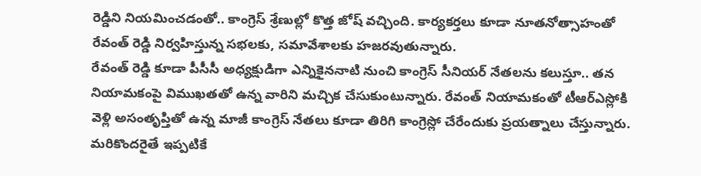రెడ్డిని నియమించడంతో.. కాంగ్రెస్ శ్రేణుల్లో కొత్త జోష్ వచ్చింది. కార్యకర్తలు కూడా నూతనోత్సాహంతో రేవంత్ రెడ్డి నిర్వహిస్తున్న సభలకు, సమావేశాలకు హజరవుతున్నారు.
రేవంత్ రెడ్డి కూడా పీసీసీ అధ్యక్షుడిగా ఎన్నికైననాటి నుంచి కాంగ్రెస్ సీనియర్ నేతలను కలుస్తూ.. తన నియామకంపై విముఖతతో ఉన్న వారిని మచ్చిక చేసుకుంటున్నారు. రేవంత్ నియామకంతో టీఆర్ఎస్లోకి వెళ్లి అసంతృప్తితో ఉన్న మాజీ కాంగ్రెస్ నేతలు కూడా తిరిగి కాంగ్రెస్లో చేరేందుకు ప్రయత్నాలు చేస్తున్నారు. మరికొందరైతే ఇప్పటికే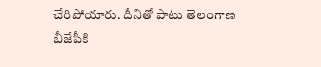చేరిపోయారు. దీనితో పాటు తెలంగాణ బీజేపీకి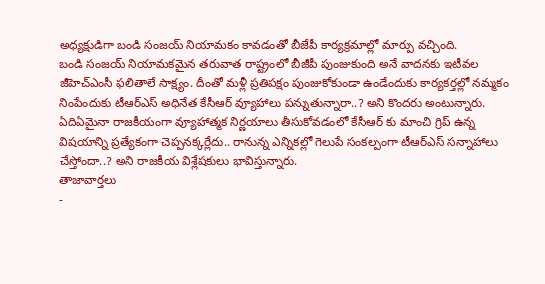అధ్యక్షుడిగా బండి సంజయ్ నియామకం కావడంతో బీజేపీ కార్యక్రమాల్లో మార్పు వచ్చింది.
బండి సంజయ్ నియామకమైన తరువాత రాష్ట్రంలో బీజీపీ పుంజుకుంది అనే వాదనకు ఇటీవల జీహెచ్ఎంసీ ఫలితాలే సాక్ష్యం. దీంతో మళ్లీ ప్రతిపక్షం పుంజుకోకుండా ఉండేందుకు కార్యకర్తల్లో నమ్మకం నింపేందుకు టీఆర్ఎస్ అధినేత కేసీఆర్ వ్యూహాలు పన్నుతున్నారా..? అని కొందరు అంటున్నారు. ఏదిఏమైనా రాజకీయంగా వ్యూహాత్మక నిర్ణయాలు తీసుకోవడంలో కేసీఆర్ కు మాంచి గ్రిప్ ఉన్న విషయాన్ని ప్రత్యేకంగా చెప్పనక్కర్లేదు.. రానున్న ఎన్నికల్లో గెలుపే సంకల్పంగా టీఆర్ఎస్ సన్నాహాలు చేస్తోందా..? అని రాజకీయ విశ్లేషకులు భావిస్తున్నారు.
తాజావార్తలు
-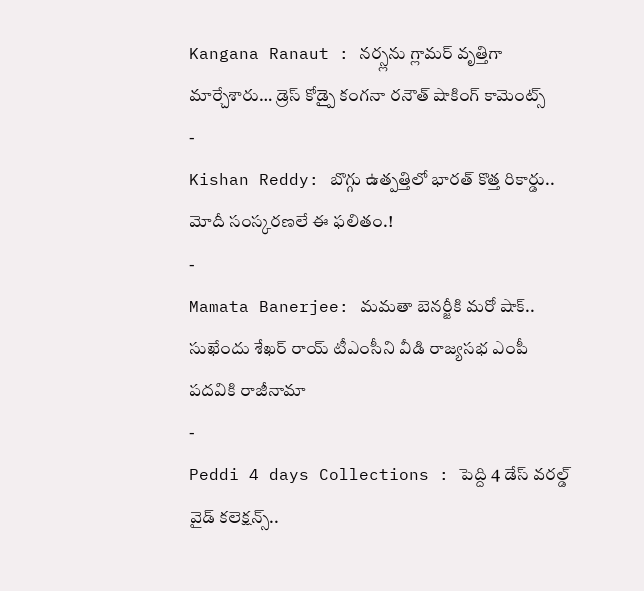Kangana Ranaut : నర్స్లను గ్లామర్ వృత్తిగా మార్చేశారు… డ్రెస్ కోడ్పై కంగనా రనౌత్ షాకింగ్ కామెంట్స్
-
Kishan Reddy: బొగ్గు ఉత్పత్తిలో భారత్ కొత్త రికార్డు.. మోదీ సంస్కరణలే ఈ ఫలితం.!
-
Mamata Banerjee: మమతా బెనర్జీకి మరో షాక్.. సుఖేందు శేఖర్ రాయ్ టీఎంసీని వీడి రాజ్యసభ ఎంపీ పదవికి రాజీనామా
-
Peddi 4 days Collections : పెద్ది 4 డేస్ వరల్డ్ వైడ్ కలెక్షన్స్..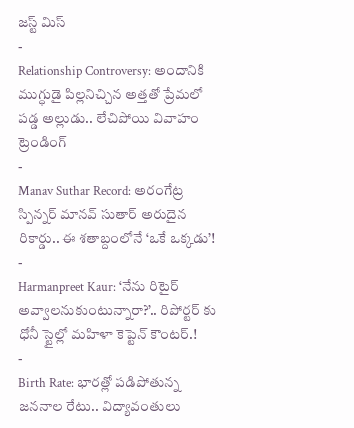జస్ట్ మిస్
-
Relationship Controversy: అందానికి ముగ్ధుడై పిల్లనిచ్చిన అత్తతో ప్రేమలో పడ్డ అల్లుడు.. లేచిపోయి వివాహం
ట్రెండింగ్
-
Manav Suthar Record: అరంగేట్ర స్పిన్నర్ మానవ్ సుతార్ అరుదైన రికార్డు.. ఈ శతాబ్దంలోనే ‘ఒకే ఒక్కడు’!
-
Harmanpreet Kaur: ‘నేను రిటైర్ అవ్వాలనుకుంటున్నారా?’.. రిపోర్టర్ కు ధోనీ స్టైల్లో మహిళా కెప్టెన్ కౌంటర్.!
-
Birth Rate: భారత్లో పడిపోతున్న జననాల రేటు.. విద్యావంతులు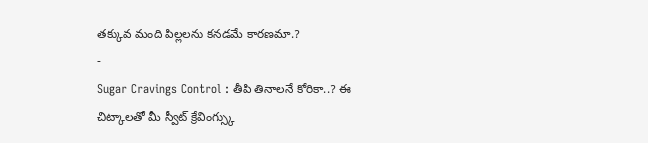తక్కువ మంది పిల్లలను కనడమే కారణమా.?
-
Sugar Cravings Control : తీపి తినాలనే కోరికా..? ఈ చిట్కాలతో మీ స్వీట్ క్రేవింగ్స్కు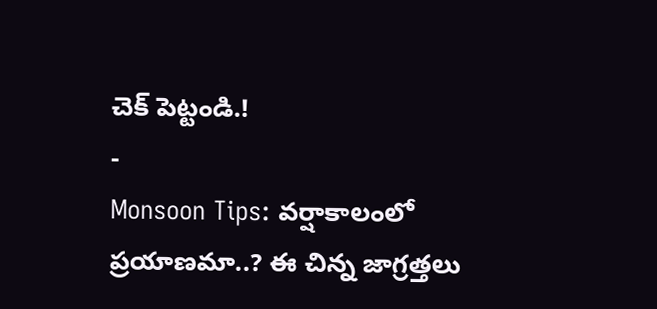చెక్ పెట్టండి.!
-
Monsoon Tips: వర్షాకాలంలో ప్రయాణమా..? ఈ చిన్న జాగ్రత్తలు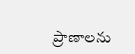ప్రాణాలను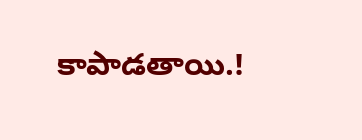కాపాడతాయి.!